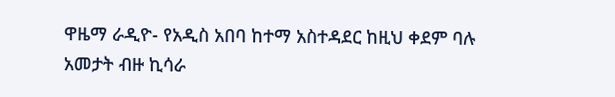ዋዜማ ራዲዮ- የአዲስ አበባ ከተማ አስተዳደር ከዚህ ቀደም ባሉ አመታት ብዙ ኪሳራ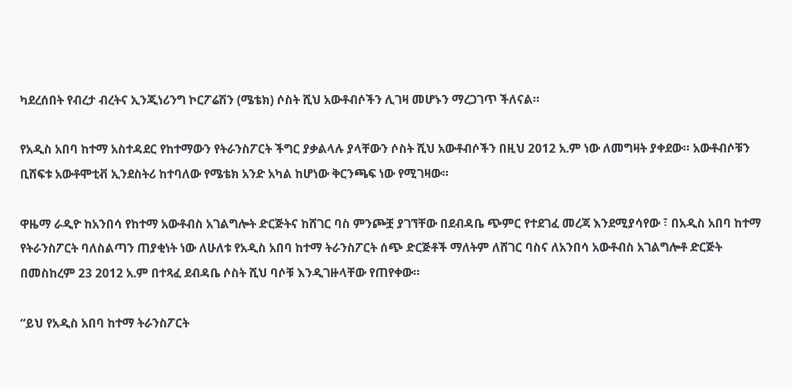ካደረሰበት የብረታ ብረትና ኢንጂነሪንግ ኮርፖሬሽን (ሜቴክ) ሶስት ሺህ አውቶብሶችን ሊገዛ መሆኑን ማረጋገጥ ችለናል።

የአዲስ አበባ ከተማ አስተዳደር የከተማውን የትራንስፖርት ችግር ያቃልላሉ ያላቸውን ሶስት ሺህ አውቶብሶችን በዚህ 2012 አ.ም ነው ለመግዛት ያቀደው። አውቶብሶቹን ቢሸፍቱ አውቶሞቲቭ ኢንደስትሪ ከተባለው የሜቴክ አንድ አካል ከሆነው ቅርንጫፍ ነው የሚገዛው።

ዋዜማ ራዲዮ ከአንበሳ የከተማ አውቶብስ አገልግሎት ድርጅትና ከሸገር ባስ ምንጮቿ ያገኘቸው በደብዳቤ ጭምር የተደገፈ መረጃ እንደሚያሳየው ፣ በአዲስ አበባ ከተማ የትራንስፖርት ባለስልጣን ጠያቂነት ነው ለሁለቱ የአዲስ አበባ ከተማ ትራንስፖርት ሰጭ ድርጅቶች ማለትም ለሸገር ባስና ለአንበሳ አውቶብስ አገልግሎቶ ድርጅት በመስከረም 23 2012 አ.ም በተጻፈ ደብዳቤ ሶስት ሺህ ባሶቹ እንዲገዙላቸው የጠየቀው።

“ይህ የአዲስ አበባ ከተማ ትራንስፖርት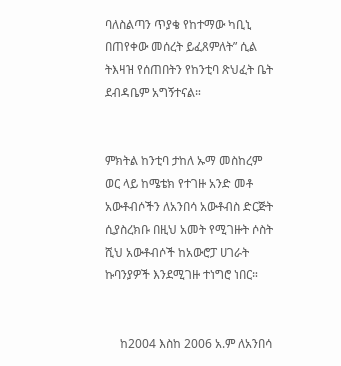ባለስልጣን ጥያቄ የከተማው ካቢኒ በጠየቀው መሰረት ይፈጸምለት” ሲል  ትእዛዝ የሰጠበትን የከንቲባ ጽህፈት ቤት ደብዳቤም አግኝተናል።


ምክትል ከንቲባ ታከለ ኡማ መስከረም ወር ላይ ከሜቴክ የተገዙ አንድ መቶ አውቶብሶችን ለአንበሳ አውቶብስ ድርጅት ሲያስረክቡ በዚህ አመት የሚገዙት ሶስት ሺህ አውቶብሶች ከአውሮፓ ሀገራት ኩባንያዎች እንደሚገዙ ተነግሮ ነበር።


     ከ2004 እስከ 2006 አ.ም ለአንበሳ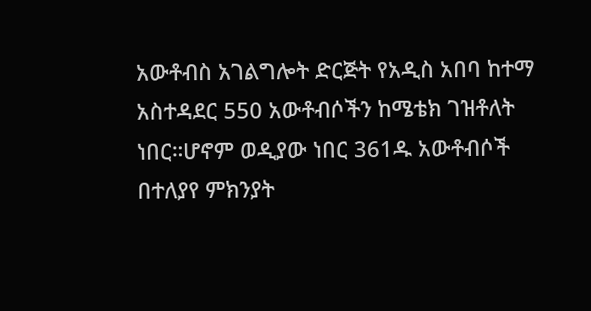አውቶብስ አገልግሎት ድርጅት የአዲስ አበባ ከተማ አስተዳደር 550 አውቶብሶችን ከሜቴክ ገዝቶለት ነበር።ሆኖም ወዲያው ነበር 361ዱ አውቶብሶች በተለያየ ምክንያት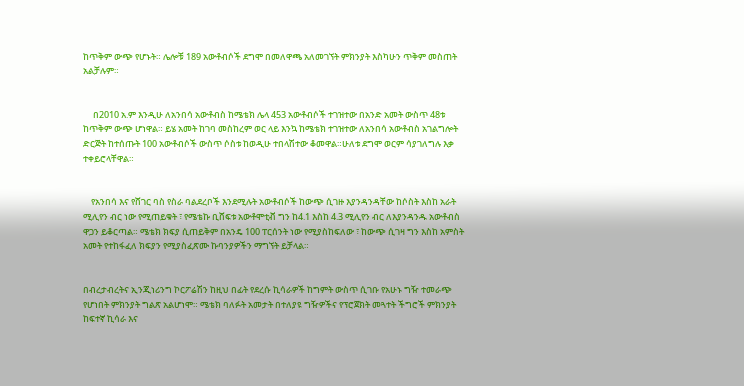ከጥቅም ውጭ የሆኑት። ሌሎቹ 189 አውቶብሶች ደግሞ በመለዋጫ አለመገኘት ምክንያት እስካሁን ጥቅም መስጠት አልቻሉም።


     በ2010 አ.ም እንዲሁ ለአንበሳ አውቶብስ ከሜቴክ ሌላ 453 አውቶብሶች ተገዝተው በአንድ አመት ውስጥ 48ቱ ከጥቅም ውጭ ሆነዋል። ይሄ አመት ከገባ መስከረም ወር ላይ እንኳ ከሜቴክ ተገዝተው ለአንበሳ አውቶብስ አገልግሎት ድርጅት ከተሰጡት 100 አውቶብሶች ውስጥ ሶስቱ ከወዲሁ ተበላሽተው ቆመዋል።ሁለቱ ደግሞ ወርም ሳያገለግሉ እቃ ተቀይሮላቸዋል።


    የአንበሳ እና የሸገር ባስ የስራ ባልደረቦች እንደሚሉት አውቶብሶች ከውጭ ሲገዙ እያንዳንዳቸው ከሶስት እስከ አራት ሚሊየን ብር ነው የሚጠይቁት ፣ የሜቴኩ ቢሸፍቱ አውቶሞቲቭ ግን ከ4.1 እስከ 4.3 ሚሊየን ብር ለእያንዳንዱ አውቶብስ ዋጋን ይቆርጣል። ሜቴክ ክፍያ ሲጠይቅም በአንዴ 100 ፐርሰንት ነው የሚያስከፍለው ፣ ከውጭ ሲገዛ ግን እስከ አምስት አመት የተከፋፈለ ክፍያን የሚያስፈጽሙ ኩባንያዎችን ማግኘት ይቻላል።


በብረታብረትና ኢንጂነሪንግ ኮርፖሬሽን ከዚህ በፊት የደረሱ ኪሳራዎች ከግምት ውስጥ ሲገቡ የአሁኑ ግዥ ተመራጭ የሆነበት ምክንያት ግልጽ አልሆነሞ። ሜቴክ ባለፉት አመታት በተለያዩ ግዥዎችና የፕሮጀክት መጓተት ችግሮች ምክንያት ከፍተኛ ኪሳራ እና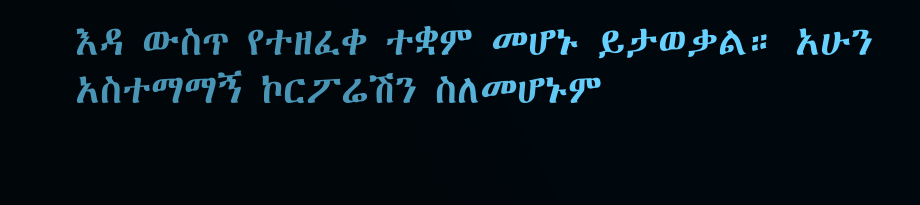እዳ ውስጥ የተዘፈቀ ተቋም መሆኑ ይታወቃል። አሁን አስተማማኝ ኮርፖሬሽን ስለመሆኑም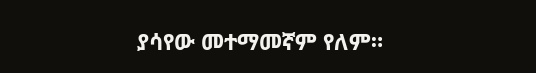ያሳየው መተማመኛም የለም።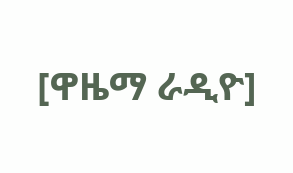[ዋዜማ ራዲዮ]